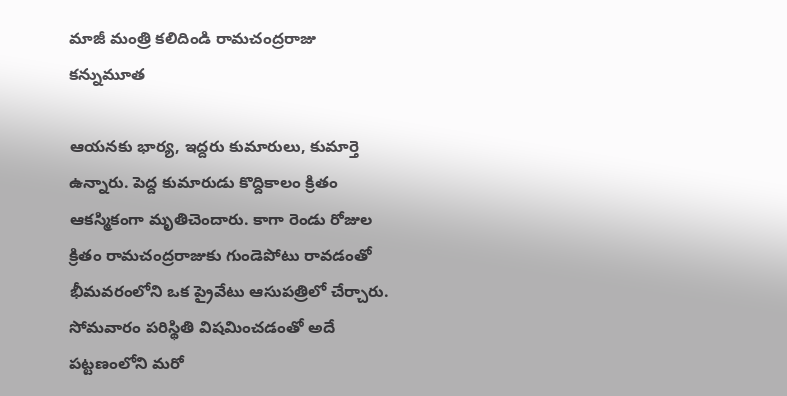మాజీ మంత్రి కలిదిండి రామచంద్రరాజు కన్నుమూత

ఆయనకు భార్య, ఇద్దరు కుమారులు, కుమార్తె ఉన్నారు. పెద్ద కుమారుడు కొద్దికాలం క్రితం ఆకస్మికంగా మృతిచెందారు. కాగా రెండు రోజుల క్రితం రామచంద్రరాజుకు గుండెపోటు రావడంతో భీమవరంలోని ఒక ప్రైవేటు ఆసుపత్రిలో చేర్చారు. సోమవారం పరిస్థితి విషమించడంతో అదే పట్టణంలోని మరో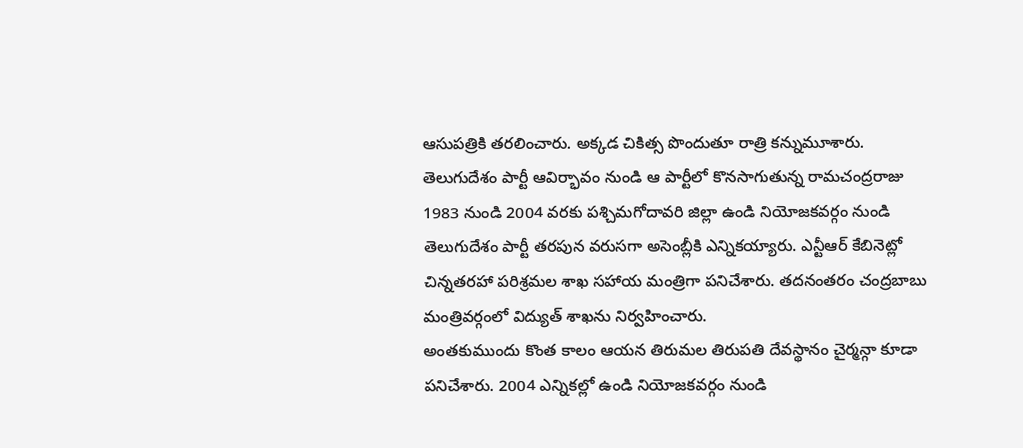ఆసుపత్రికి తరలించారు. అక్కడ చికిత్స పొందుతూ రాత్రి కన్నుమూశారు.
తెలుగుదేశం పార్టీ ఆవిర్భావం నుండి ఆ పార్టీలో కొనసాగుతున్న రామచంద్రరాజు 1983 నుండి 2004 వరకు పశ్చిమగోదావరి జిల్లా ఉండి నియోజకవర్గం నుండి తెలుగుదేశం పార్టీ తరపున వరుసగా అసెంబ్లీకి ఎన్నికయ్యారు. ఎన్టీఆర్ కేబినెట్లో చిన్నతరహా పరిశ్రమల శాఖ సహాయ మంత్రిగా పనిచేశారు. తదనంతరం చంద్రబాబు మంత్రివర్గంలో విద్యుత్ శాఖను నిర్వహించారు.
అంతకుముందు కొంత కాలం ఆయన తిరుమల తిరుపతి దేవస్థానం చైర్మన్గా కూడా పనిచేశారు. 2004 ఎన్నికల్లో ఉండి నియోజకవర్గం నుండి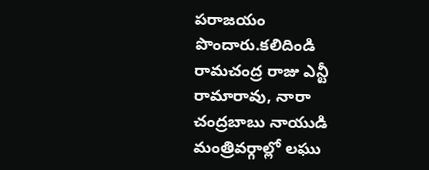పరాజయం పొందారు.కలిదిండి రామచంద్ర రాజు ఎన్టీ రామారావు, నారా చంద్రబాబు నాయుడి మంత్రివర్గాల్లో లఘు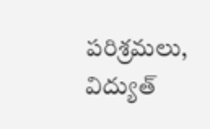పరిశ్రమలు, విద్యుత్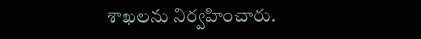శాఖలను నిర్వహించారు.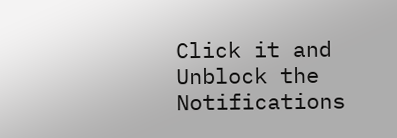Click it and Unblock the Notifications